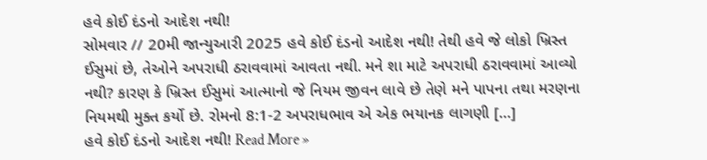હવે કોઈ દંડનો આદેશ નથી!
સોમવાર // 20મી જાન્યુઆરી 2025 હવે કોઈ દંડનો આદેશ નથી! તેથી હવે જે લોકો ખ્રિસ્ત ઈસુમાં છે, તેઓને અપરાધી ઠરાવવામાં આવતા નથી. મને શા માટે અપરાધી ઠરાવવામાં આવ્યો નથી? કારણ કે ખ્રિસ્ત ઈસુમાં આત્માનો જે નિયમ જીવન લાવે છે તેણે મને પાપના તથા મરણના નિયમથી મુક્ત કર્યો છે. રોમનો 8:1-2 અપરાધભાવ એ એક ભયાનક લાગણી […]
હવે કોઈ દંડનો આદેશ નથી! Read More »